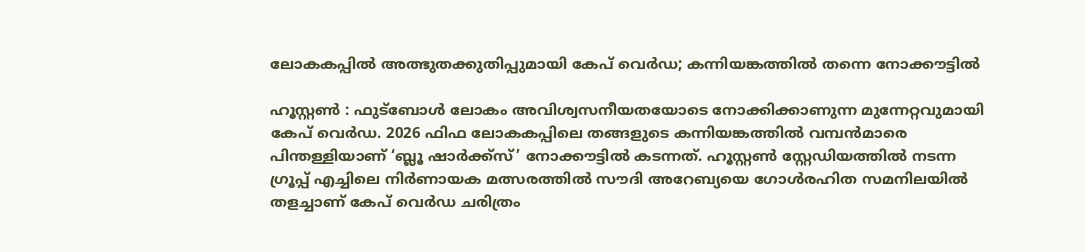ലോകകപ്പിൽ അത്ഭുതക്കുതിപ്പുമായി കേപ് വെർഡ; കന്നിയങ്കത്തിൽ തന്നെ നോക്കൗട്ടിൽ

ഹൂസ്റ്റൺ : ഫുട്ബോൾ ലോകം അവിശ്വസനീയതയോടെ നോക്കിക്കാണുന്ന മുന്നേറ്റവുമായി കേപ് വെർഡ. 2026 ഫിഫ ലോകകപ്പിലെ തങ്ങളുടെ കന്നിയങ്കത്തിൽ വമ്പൻമാരെ പിന്തള്ളിയാണ് ‘ബ്ലൂ ഷാർക്ക്സ്’ നോക്കൗട്ടിൽ കടന്നത്. ഹൂസ്റ്റൺ സ്റ്റേഡിയത്തിൽ നടന്ന ഗ്രൂപ്പ് എച്ചിലെ നിർണായക മത്സരത്തിൽ സൗദി അറേബ്യയെ ഗോൾരഹിത സമനിലയിൽ തളച്ചാണ് കേപ് വെർഡ ചരിത്രം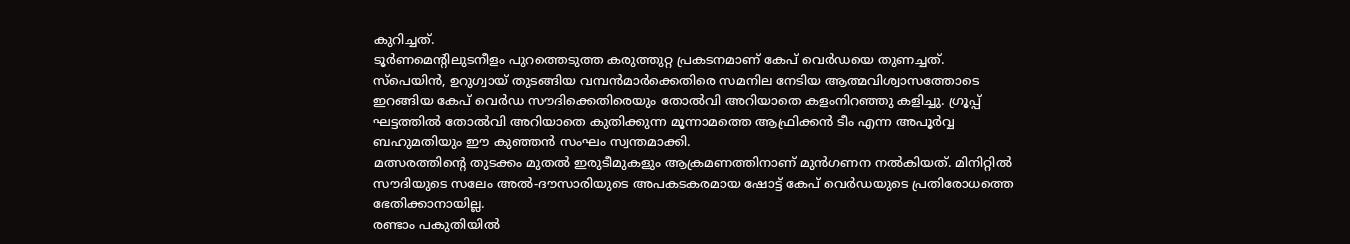കുറിച്ചത്.
ടൂർണമെന്റിലുടനീളം പുറത്തെടുത്ത കരുത്തുറ്റ പ്രകടനമാണ് കേപ് വെർഡയെ തുണച്ചത്. സ്പെയിൻ, ഉറുഗ്വായ് തുടങ്ങിയ വമ്പൻമാർക്കെതിരെ സമനില നേടിയ ആത്മവിശ്വാസത്തോടെ ഇറങ്ങിയ കേപ് വെർഡ സൗദിക്കെതിരെയും തോൽവി അറിയാതെ കളംനിറഞ്ഞു കളിച്ചു. ഗ്രൂപ്പ് ഘട്ടത്തിൽ തോൽവി അറിയാതെ കുതിക്കുന്ന മൂന്നാമത്തെ ആഫ്രിക്കൻ ടീം എന്ന അപൂർവ്വ ബഹുമതിയും ഈ കുഞ്ഞൻ സംഘം സ്വന്തമാക്കി.
മത്സരത്തിന്റെ തുടക്കം മുതൽ ഇരുടീമുകളും ആക്രമണത്തിനാണ് മുൻഗണന നൽകിയത്. മിനിറ്റിൽ സൗദിയുടെ സലേം അൽ-ദൗസാരിയുടെ അപകടകരമായ ഷോട്ട് കേപ് വെർഡയുടെ പ്രതിരോധത്തെ ഭേതിക്കാനായില്ല.
രണ്ടാം പകുതിയിൽ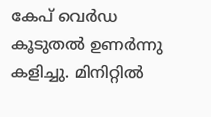കേപ് വെർഡ കൂടുതൽ ഉണർന്നു കളിച്ചു. മിനിറ്റിൽ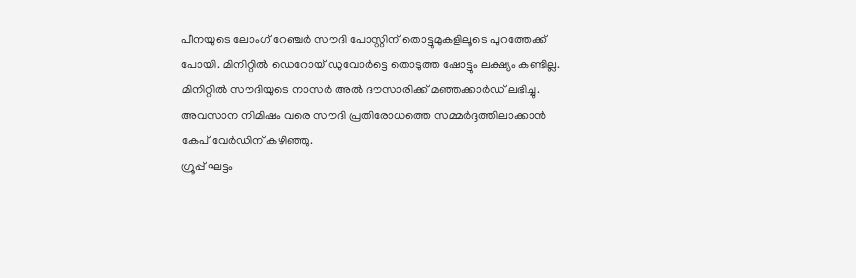പീനയുടെ ലോംഗ് റേഞ്ചർ സൗദി പോസ്റ്റിന് തൊട്ടുമുകളിലൂടെ പുറത്തേക്ക് പോയി. മിനിറ്റിൽ ഡെറോയ് ഡുവോർട്ടെ തൊടുത്ത ഷോട്ടും ലക്ഷ്യം കണ്ടില്ല. മിനിറ്റിൽ സൗദിയുടെ നാസർ അൽ ദൗസാരിക്ക് മഞ്ഞക്കാർഡ് ലഭിച്ചു. അവസാന നിമിഷം വരെ സൗദി പ്രതിരോധത്തെ സമ്മർദ്ദത്തിലാക്കാൻ കേപ് വേർഡിന് കഴിഞ്ഞു.
ഗ്രൂപ്പ് ഘട്ടം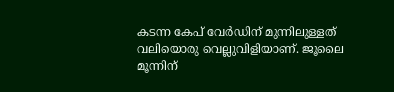കടന്ന കേപ് വേർഡിന് മുന്നിലുള്ളത് വലിയൊരു വെല്ലുവിളിയാണ്. ജൂലൈ മൂന്നിന്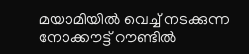മയാമിയിൽ വെച്ച് നടക്കുന്ന നോക്കൗട്ട് റൗണ്ടിൽ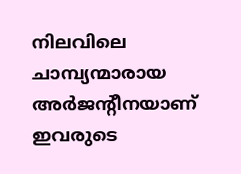നിലവിലെ ചാമ്പ്യന്മാരായ അർജന്റീനയാണ് ഇവരുടെ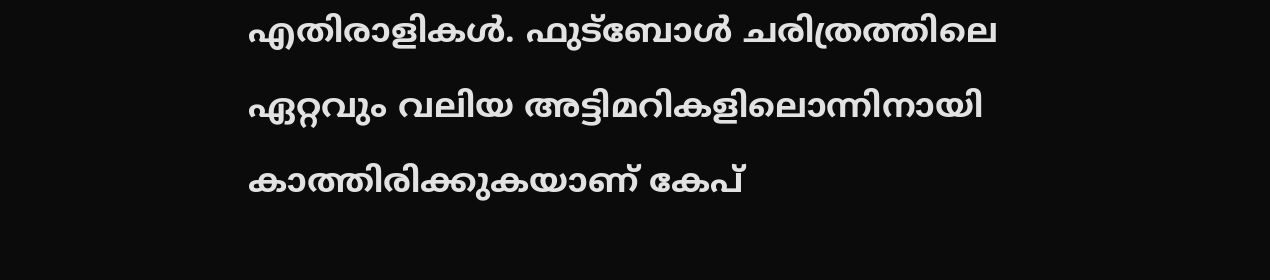എതിരാളികൾ. ഫുട്ബോൾ ചരിത്രത്തിലെ ഏറ്റവും വലിയ അട്ടിമറികളിലൊന്നിനായി കാത്തിരിക്കുകയാണ് കേപ്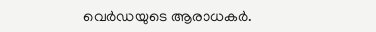വെർഡയുടെ ആരാധകർ.